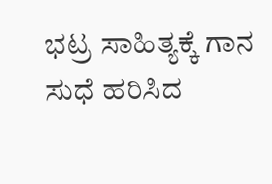ಭಟ್ರ ಸಾಹಿತ್ಯಕ್ಕೆ ಗಾನ ಸುಧೆ ಹರಿಸಿದ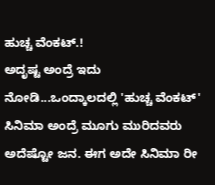ಹುಚ್ಚ ವೆಂಕಟ್.!
ಅದೃಷ್ಟ ಅಂದ್ರೆ ಇದು ನೋಡಿ...ಒಂದ್ಕಾಲದಲ್ಲಿ 'ಹುಚ್ಚ ವೆಂಕಟ್' ಸಿನಿಮಾ ಅಂದ್ರೆ ಮೂಗು ಮುರಿದವರು ಅದೆಷ್ಟೋ ಜನ. ಈಗ ಅದೇ ಸಿನಿಮಾ ರೀ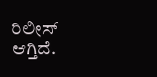ರಿಲೀಸ್ ಆಗ್ತಿದೆ.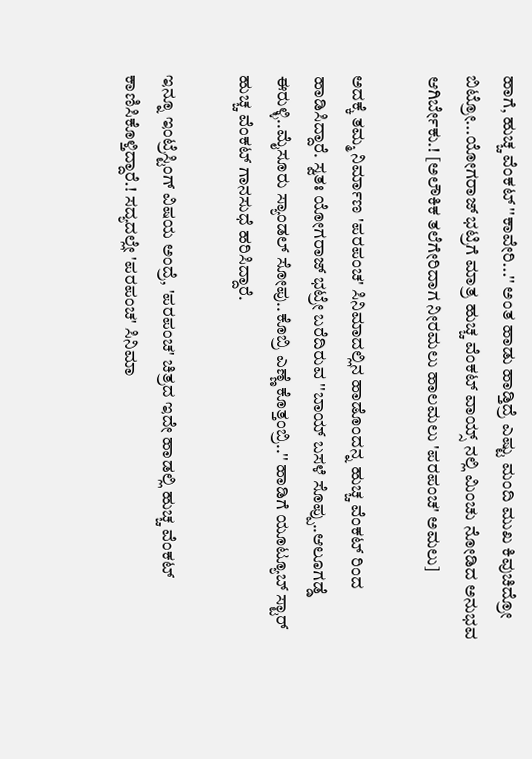ಹಾಗೆ, ಹುಚ್ಚ ವೆಂಕಟ್ ''ಕಾವೇರಿ...'' ಅಂತ ಹಾಡು ಹಾಡ್ತಿದ್ರೆ ಎಷ್ಟು ಮಂದಿ ಮುಖ ಕಿವುಚಿದ್ರೋ ಬಿಟ್ರೋ...ಯೋಗರಾಜ್ ಭಟ್ರಿಗೆ ಮಾತ್ರ ಹುಚ್ಚ ವೆಂಕಟ್ ವಾಯ್ಸ್ ನಲ್ಲಿ ಮಿಂಚು ನೋಡಿದ ಅನುಭವ ಆಗಿರ್ಬೇಕು.! [ಅಲೌಕಿಕ ತಲೆಗೇರಿದಾಗ ನೀರಮಲು ಹಾಲಮಲು 'ಪರಪಂಚ' ಅಮಲು]

ಅದಕ್ಕೆ ತಮ್ಮ ನಿರ್ಮಾಣ 'ಪರಪಂಚ' ಸಿನಿಮಾದಲ್ಲಿನ ಹಾಡೊಂದನ್ನ ಹುಚ್ಚ ವೆಂಕಟ್ ರಿಂದ ಹಾಡಿಸಿದ್ದಾರೆ. ಸ್ವತಃ ಯೋಗರಾಜ್ ಭಟ್ರೇ ಬರೆದಿರುವ ''ಬಾಯ್ ಬಸಳೆ ಸೊಪ್ಪು..ಆಲೂಗಡ್ಡೆ ಈರುಳ್ಳಿ..ಮೈಸೂರು ಸ್ಯಾಂಡಲ್ ಸೋಪು..ಕೊಬ್ರಿ ಎಣ್ಣೆ ಕೊತ್ತಂಬ್ರಿ..'' ಹಾಡಿಗೆ ಯೂಟ್ಯೂಬ್ ಸ್ಟಾರ್ ಹುಚ್ಚ ವೆಂಕಟ್ ಗಾನಸುಧೆ ಹರಿಸಿದ್ದಾರೆ.

ಇನ್ನೂ ಇಂಟ್ರೆಸ್ಟಿಂಗ್ ವಿಷಯ ಅಂದ್ರೆ, 'ಪರಪಂಚ' ಚಿತ್ರದ ಇದೇ ಹಾಡಲ್ಲಿ ಹುಚ್ಚ ವೆಂಕಟ್ ಕಾಣಿಸಿಕೊಳ್ತಿದ್ದಾರೆ.! ಸದ್ಯದಲ್ಲೇ 'ಪರಪಂಚ' ಸಿನಿಮಾ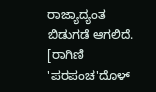ರಾಜ್ಯಾದ್ಯಂತ ಬಿಡುಗಡೆ ಆಗಲಿದೆ. [ರಾಗಿಣಿ 'ಪರಪಂಚ'ದೊಳ್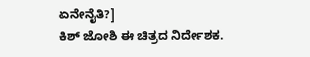ಏನೇನೈತಿ?]
ಕಿಶ್ ಜೋಶಿ ಈ ಚಿತ್ರದ ನಿರ್ದೇಶಕ.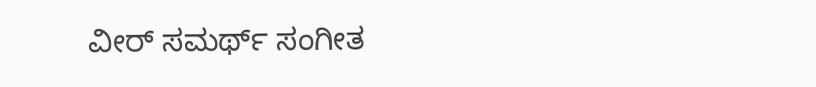ವೀರ್ ಸಮರ್ಥ್ ಸಂಗೀತ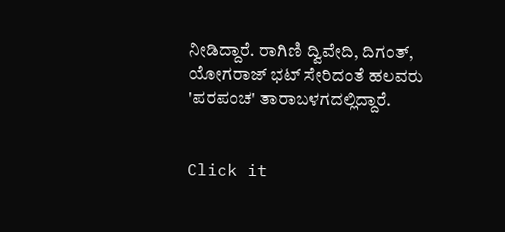ನೀಡಿದ್ದಾರೆ. ರಾಗಿಣಿ ದ್ವಿವೇದಿ, ದಿಗಂತ್, ಯೋಗರಾಜ್ ಭಟ್ ಸೇರಿದಂತೆ ಹಲವರು 'ಪರಪಂಚ' ತಾರಾಬಳಗದಲ್ಲಿದ್ದಾರೆ.


Click it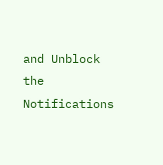and Unblock the Notifications